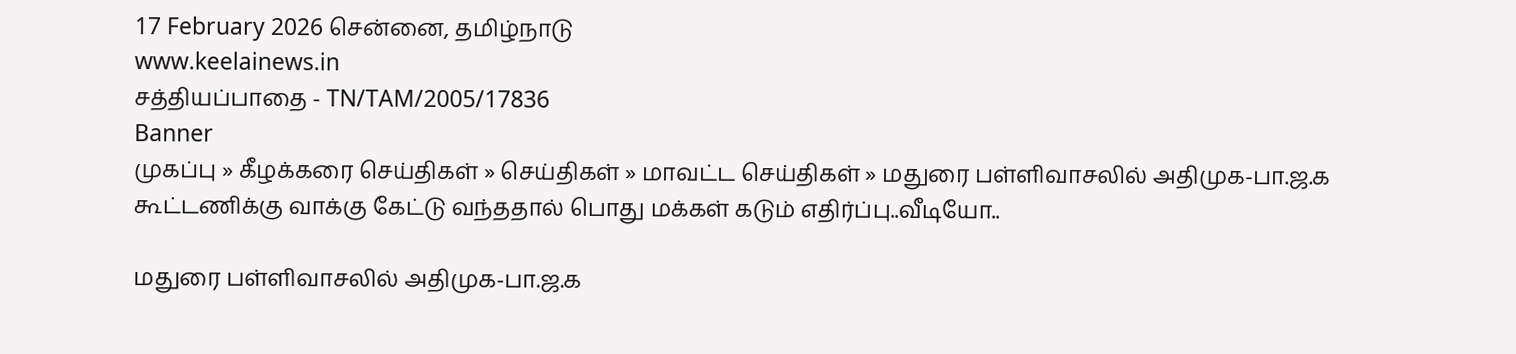17 February 2026 சென்னை, தமிழ்நாடு
www.keelainews.in
சத்தியப்பாதை - TN/TAM/2005/17836
Banner
முகப்பு » கீழக்கரை செய்திகள் » செய்திகள் » மாவட்ட செய்திகள் » மதுரை பள்ளிவாசலில் அதிமுக-பா.ஜ.க கூட்டணிக்கு வாக்கு கேட்டு வந்ததால் பொது மக்கள் கடும் எதிர்ப்பு..வீடியோ..

மதுரை பள்ளிவாசலில் அதிமுக-பா.ஜ.க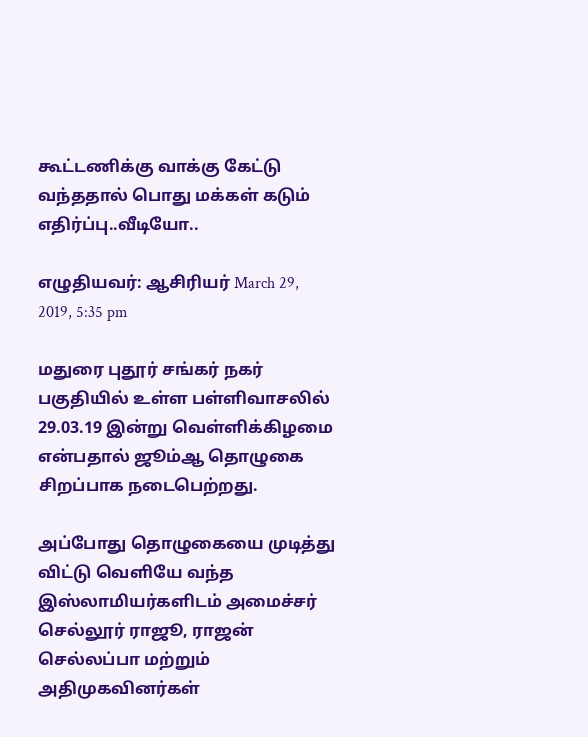கூட்டணிக்கு வாக்கு கேட்டு வந்ததால் பொது மக்கள் கடும் எதிர்ப்பு..வீடியோ..

எழுதியவர்: ஆசிரியர் March 29, 2019, 5:35 pm

மதுரை புதூர் சங்கர் நகர் பகுதியில் உள்ள பள்ளிவாசலில் 29.03.19 இன்று வெள்ளிக்கிழமை என்பதால் ஜூம்ஆ தொழுகை சிறப்பாக நடைபெற்றது.

அப்போது தொழுகையை முடித்து விட்டு வெளியே வந்த இஸ்லாமியர்களிடம் அமைச்சர் செல்லூர் ராஜூ, ராஜன் செல்லப்பா மற்றும் அதிமுகவினர்கள்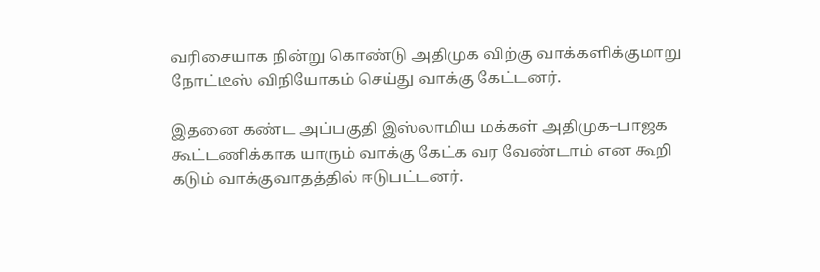வரிசையாக நின்று கொண்டு அதிமுக விற்கு வாக்களிக்குமாறு நோட்டீஸ் விநியோகம் செய்து வாக்கு கேட்டனர்.

இதனை கண்ட அப்பகுதி இஸ்லாமிய மக்கள் அதிமுக–பாஜக கூட்டணிக்காக யாரும் வாக்கு கேட்க வர வேண்டாம் என கூறி கடும் வாக்குவாதத்தில் ஈடுபட்டனர்.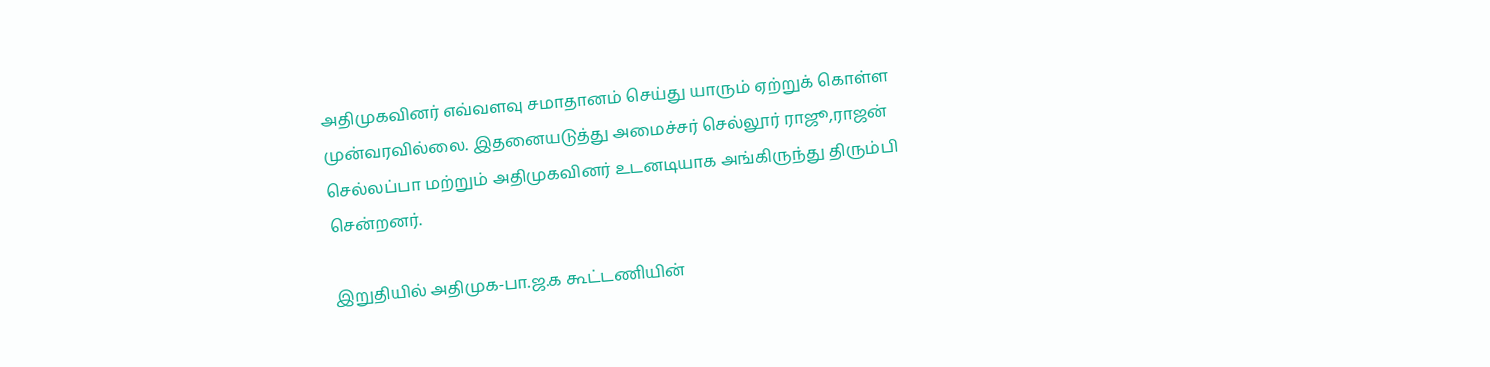அதிமுகவினர் எவ்வளவு சமாதானம் செய்து யாரும் ஏற்றுக் கொள்ள முன்வரவில்லை. இதனையடுத்து அமைச்சர் செல்லூர் ராஜூ,ராஜன் செல்லப்பா மற்றும் அதிமுகவினர் உடனடியாக அங்கிருந்து திரும்பி சென்றனர்.

இறுதியில் அதிமுக-பா.ஜ.க கூட்டணியின்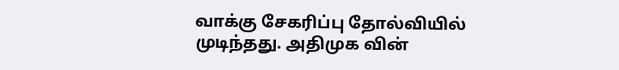வாக்கு சேகரிப்பு தோல்வியில் முடிந்தது. அதிமுக வின்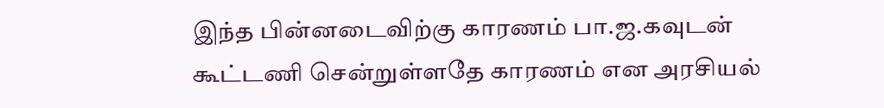இந்த பின்னடைவிற்கு காரணம் பா.ஜ.கவுடன் கூட்டணி சென்றுள்ளதே காரணம் என அரசியல்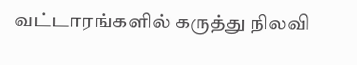வட்டாரங்களில் கருத்து நிலவி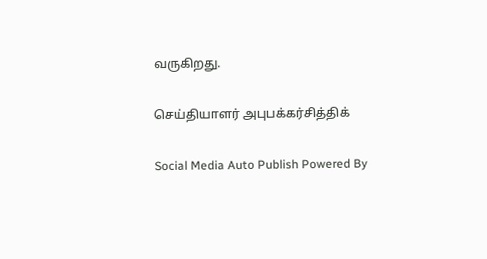வருகிறது.

செய்தியாளர் அபுபக்கர்சித்திக்

Social Media Auto Publish Powered By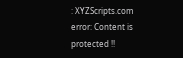: XYZScripts.com
error: Content is protected !!